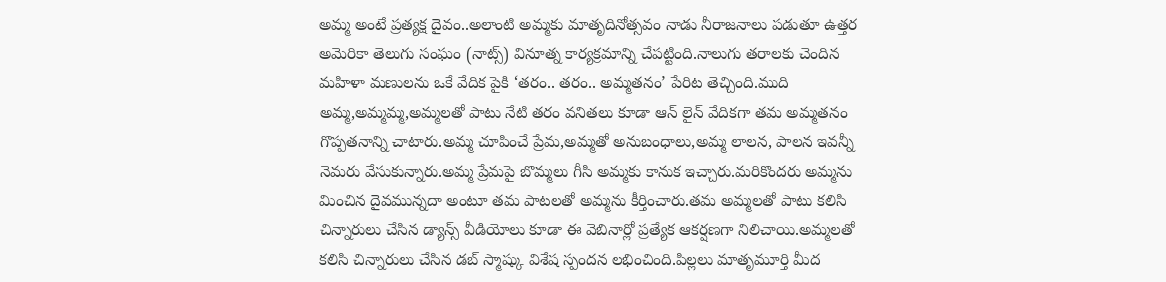అమ్మ అంటే ప్రత్యక్ష దైవం..అలాంటి అమ్మకు మాతృదినోత్సవం నాడు నీరాజనాలు పడుతూ ఉత్తర అమెరికా తెలుగు సంఘం (నాట్స్) వినూత్న కార్యక్రమాన్ని చేపట్టింది.నాలుగు తరాలకు చెందిన మహిళా మణులను ఒకే వేదిక పైకి ‘తరం.. తరం.. అమ్మతనం’ పేరిట తెచ్చింది.ముది అమ్మ,అమ్మమ్మ,అమ్మలతో పాటు నేటి తరం వనితలు కూడా ఆన్ లైన్ వేదికగా తమ అమ్మతనం గొప్పతనాన్ని చాటారు.అమ్మ చూపించే ప్రేమ,అమ్మతో అనుబంధాలు,అమ్మ లాలన, పాలన ఇవన్నీ నెమరు వేసుకున్నారు.అమ్మ ప్రేమపై బొమ్మలు గీసి అమ్మకు కానుక ఇచ్చారు.మరికొందరు అమ్మను మించిన దైవమున్నదా అంటూ తమ పాటలతో అమ్మను కీర్తించారు.తమ అమ్మలతో పాటు కలిసి చిన్నారులు చేసిన డ్యాన్స్ వీడియోలు కూడా ఈ వెబినార్లో ప్రత్యేక ఆకర్షణగా నిలిచాయి.అమ్మలతో కలిసి చిన్నారులు చేసిన డబ్ స్మాష్కు విశేష స్పందన లభించింది.పిల్లలు మాతృమూర్తి మీద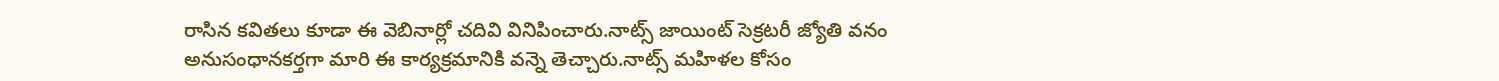రాసిన కవితలు కూడా ఈ వెబినార్లో చదివి వినిపించారు.నాట్స్ జాయింట్ సెక్రటరీ జ్యోతి వనం అనుసంధానకర్తగా మారి ఈ కార్యక్రమానికి వన్నె తెచ్చారు.నాట్స్ మహిళల కోసం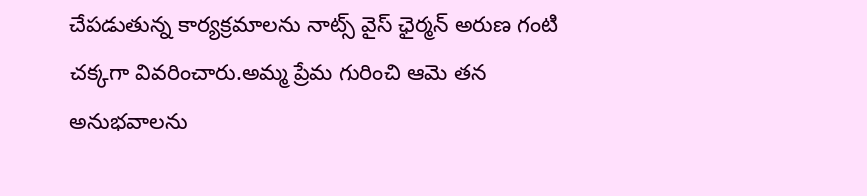చేపడుతున్న కార్యక్రమాలను నాట్స్ వైస్ ఛైర్మన్ అరుణ గంటి చక్కగా వివరించారు.అమ్మ ప్రేమ గురించి ఆమె తన అనుభవాలను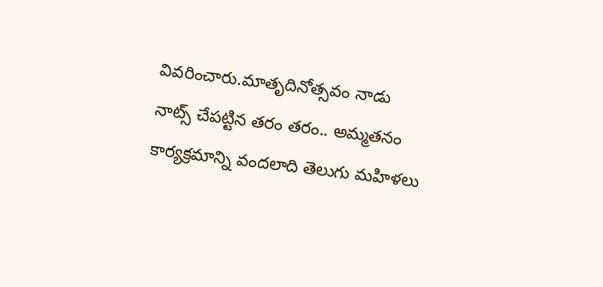వివరించారు.మాతృదినోత్సవం నాడు నాట్స్ చేపట్టిన తరం తరం.. అమ్మతనం కార్యక్రమాన్ని వందలాది తెలుగు మహిళలు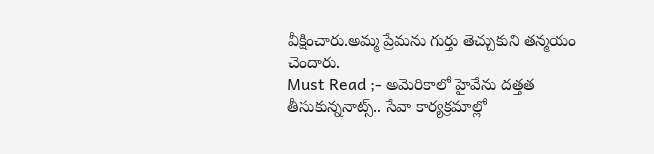వీక్షించారు.అమ్మ ప్రేమను గుర్తు తెచ్చుకుని తన్మయం చెందారు.
Must Read ;- అమెరికాలో హైవేను దత్తత తీసుకున్ననాట్స్.. సేవా కార్యక్రమాల్లో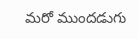మరో ముందడుగు